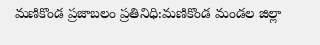మణికొండ ప్రజాబలం ప్రతినిధి:మణికొండ మండల జిల్లా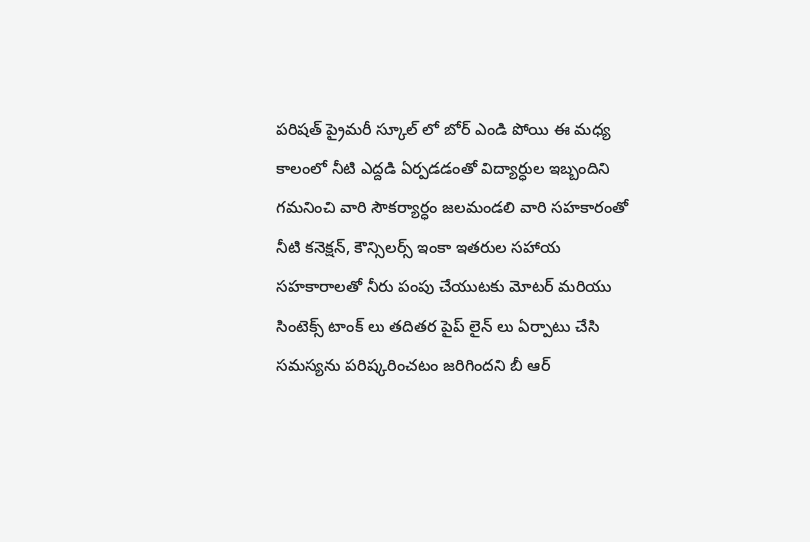పరిషత్ ప్రైమరీ స్కూల్ లో బోర్ ఎండి పోయి ఈ మధ్య కాలంలో నీటి ఎద్దడి ఏర్పడడంతో విద్యార్ధుల ఇబ్బందిని గమనించి వారి సౌకర్యార్ధం జలమండలి వారి సహకారంతో నీటి కనెక్షన్, కౌన్సిలర్స్ ఇంకా ఇతరుల సహాయ సహకారాలతో నీరు పంపు చేయుటకు మోటర్ మరియు సింటెక్స్ టాంక్ లు తదితర పైప్ లైన్ లు ఏర్పాటు చేసి సమస్యను పరిష్కరించటం జరిగిందని బీ ఆర్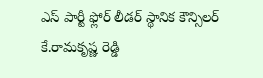ఎస్ పార్టీ ఫ్లోర్ లీడర్ స్థానిక కౌన్సిలర్ కే.రామకృష్ణ రెడ్డి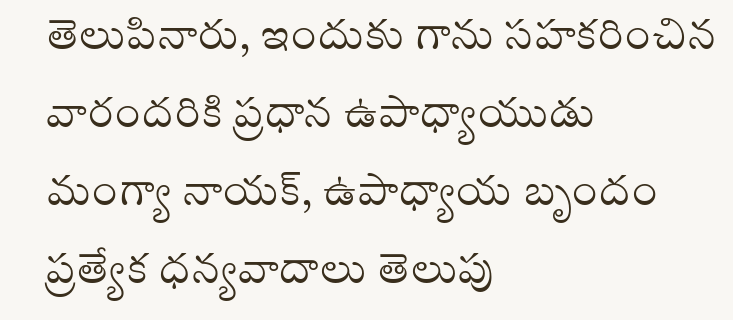తెలుపినారు, ఇందుకు గాను సహకరించిన వారందరికి ప్రధాన ఉపాధ్యాయుడు మంగ్యా నాయక్, ఉపాధ్యాయ బృందం ప్రత్యేక ధన్యవాదాలు తెలుపు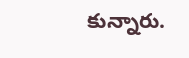కున్నారు.